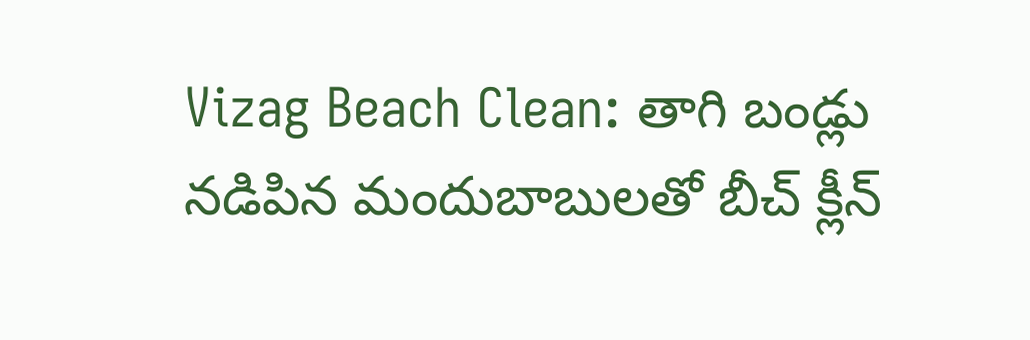Vizag Beach Clean: తాగి బండ్లు నడిపిన మందుబాబులతో బీచ్ క్లీన్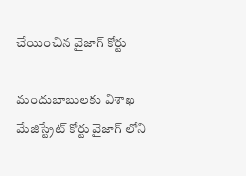చేయించిన వైజాగ్ కోర్టు

మందుబాబులకు విశాఖ మేజిస్ట్రేట్ కోర్టు వైజాగ్ లోని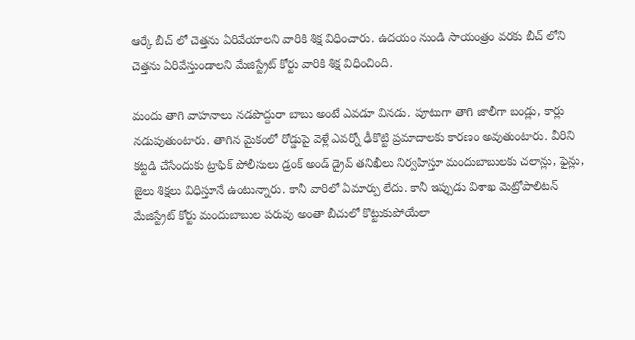ఆర్కే బీచ్ లో చెత్తను ఏరివేయాలని వారికి శిక్ష విధించారు. ఉదయం నుండి సాయంత్రం వరకు బీచ్ లోని చెత్తను ఏరివేస్తుండాలని మేజిస్ట్రేట్ కోర్టు వారికి శిక్ష విధించింది.

మందు తాగి వాహనాలు నడపొద్దురా బాబు అంటే ఎవడూ వినడు. పూటుగా తాగి జాలీగా బండ్లు, కార్లు నడుపుతుంటారు. తాగిన మైకంలో రోడ్డుపై వెళ్లే ఎవర్నో ఢీకొట్టి ప్రమాదాలకు కారణం అవుతుంటారు. వీరిని కట్టడి చేసేందుకు ట్రాఫిక్ పోలీసులు డ్రంక్ అండ్ డ్రైవ్ తనిఖీలు నిర్వహిస్తూ మందుబాబులకు చలాన్లు, ఫైన్లు, జైలు శిక్షలు విధిస్తూనే ఉంటున్నారు. కానీ వారిలో ఏమార్పు లేదు. కానీ ఇప్పుడు విశాఖ మెట్రోపాలిటన్ మేజిస్ట్రేట్ కోర్టు మందుబాబుల పరువు అంతా బీచులో కొట్టుకుపోయేలా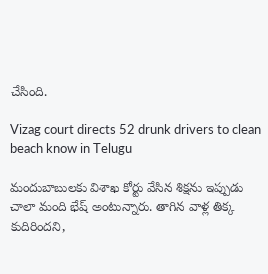చేసింది.

Vizag court directs 52 drunk drivers to clean beach know in Telugu

మందుబాబులకు విశాఖ కోర్టు వేసిన శిక్షను ఇప్పుడు చాలా మంది భేష్ అంటున్నారు. తాగిన వాళ్ల తిక్క కుదిరిందని,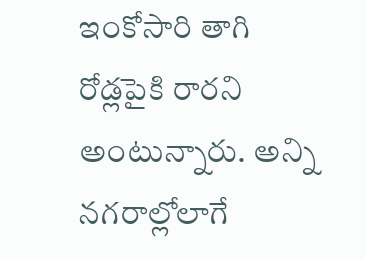ఇంకోసారి తాగి రోడ్లపైకి రారని అంటున్నారు. అన్ని నగరాల్లోలాగే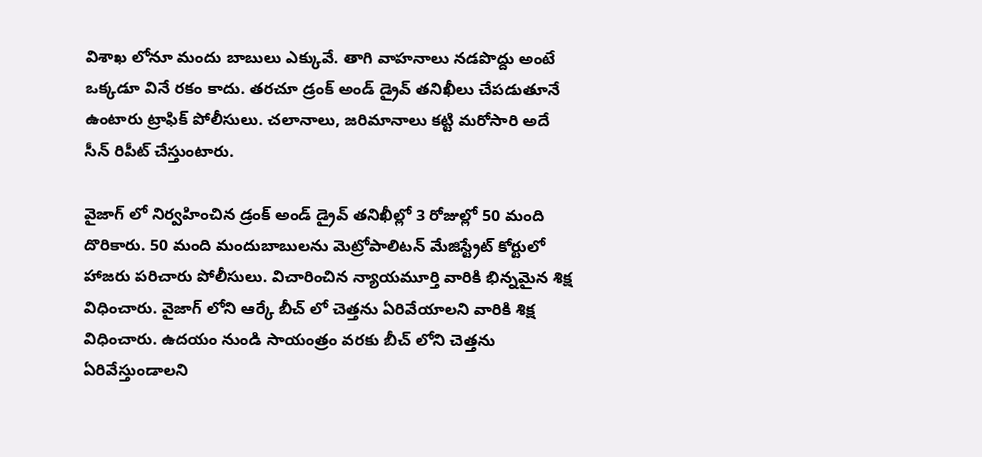విశాఖ లోనూ మందు బాబులు ఎక్కువే. తాగి వాహనాలు నడపొద్దు అంటే ఒక్కడూ వినే రకం కాదు. తరచూ డ్రంక్ అండ్ డ్రైవ్ తనిఖీలు చేపడుతూనే ఉంటారు ట్రాఫిక్ పోలీసులు. చలానాలు, జరిమానాలు కట్టి మరోసారి అదే సీన్ రిపీట్ చేస్తుంటారు.

వైజాగ్ లో నిర్వహించిన డ్రంక్ అండ్ డ్రైవ్ తనిఖీల్లో 3 రోజుల్లో 50 మంది దొరికారు. 50 మంది మందుబాబులను మెట్రోపాలిటన్ మేజిస్ట్రేట్ కోర్టులో హాజరు పరిచారు పోలీసులు. విచారించిన న్యాయమూర్తి వారికి భిన్నమైన శిక్ష విధించారు. వైజాగ్ లోని ఆర్కే బీచ్ లో చెత్తను ఏరివేయాలని వారికి శిక్ష విధించారు. ఉదయం నుండి సాయంత్రం వరకు బీచ్ లోని చెత్తను ఏరివేస్తుండాలని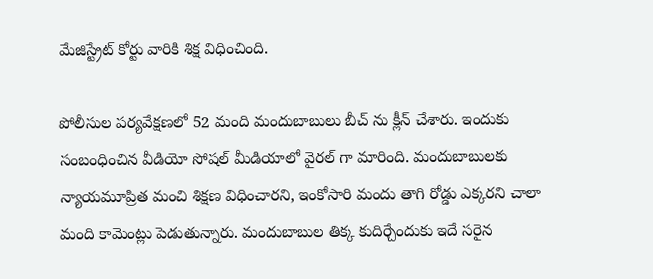మేజిస్ట్రేట్ కోర్టు వారికి శిక్ష విధించింది.

పోలీసుల పర్యవేక్షణలో 52 మంది మందుబాబులు బీచ్ ను క్లీన్ చేశారు. ఇందుకు సంబంధించిన వీడియో సోషల్ మీడియాలో వైరల్ గా మారింది. మందుబాబులకు న్యాయమూప్రిత మంచి శిక్షణ విధించారని, ఇంకోసారి మందు తాగి రోడ్డు ఎక్కరని చాలా మంది కామెంట్లు పెడుతున్నారు. మందుబాబుల తిక్క కుదిర్చేందుకు ఇదే సరైన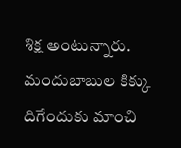శిక్ష అంటున్నారు. మందుబాబుల కిక్కు దిగేందుకు మాంచి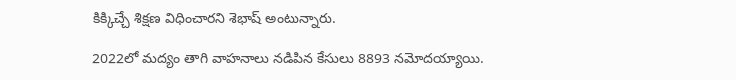కిక్కిచ్చే శిక్షణ విధించారని శెభాష్ అంటున్నారు.

2022లో మద్యం తాగి వాహనాలు నడిపిన కేసులు 8893 నమోదయ్యాయి.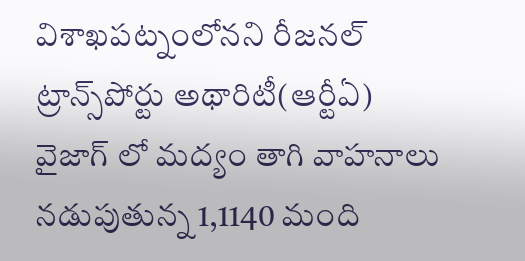విశాఖపట్నంలోనని రీజనల్ ట్రాన్స్‌పోర్టు అథారిటీ(ఆర్టీఏ) వైజాగ్ లో మద్యం తాగి వాహనాలు నడుపుతున్న 1,1140 మంది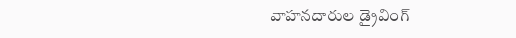వాహనదారుల డ్రైవింగ్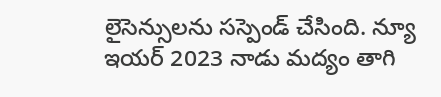లైసెన్సులను సస్పెండ్ చేసింది. న్యూ ఇయర్ 2023 నాడు మద్యం తాగి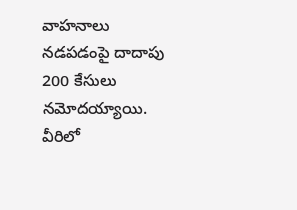వాహనాలు నడపడంపై దాదాపు 200 కేసులు నమోదయ్యాయి. వీరిలో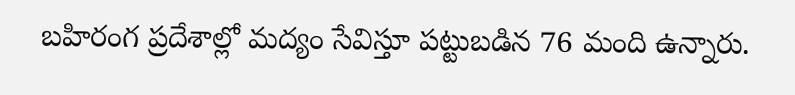బహిరంగ ప్రదేశాల్లో మద్యం సేవిస్తూ పట్టుబడిన 76 మంది ఉన్నారు.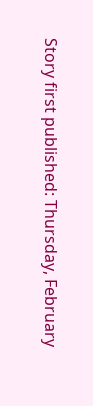Story first published: Thursday, February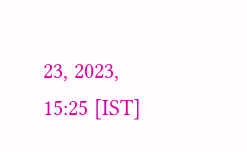23, 2023, 15:25 [IST]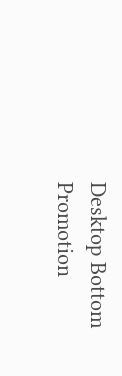Desktop Bottom Promotion